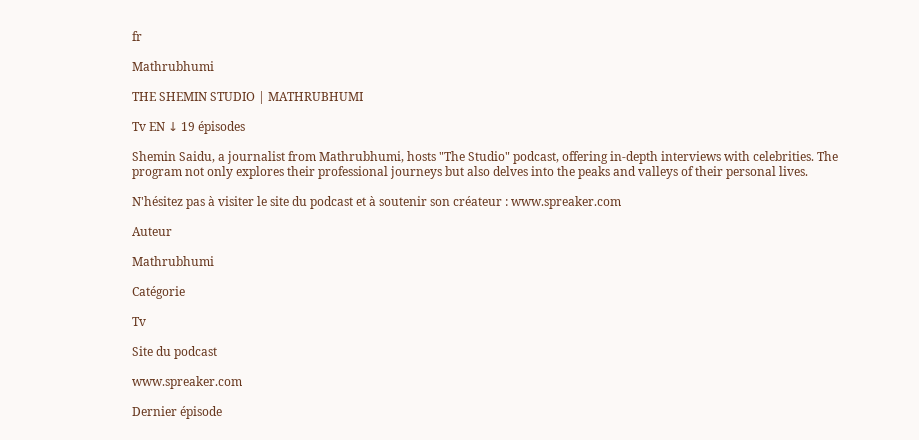fr

Mathrubhumi

THE SHEMIN STUDIO | MATHRUBHUMI

Tv EN ↓ 19 épisodes

Shemin Saidu, a journalist from Mathrubhumi, hosts "The Studio" podcast, offering in-depth interviews with celebrities. The program not only explores their professional journeys but also delves into the peaks and valleys of their personal lives.

N'hésitez pas à visiter le site du podcast et à soutenir son créateur : www.spreaker.com

Auteur

Mathrubhumi

Catégorie

Tv

Site du podcast

www.spreaker.com

Dernier épisode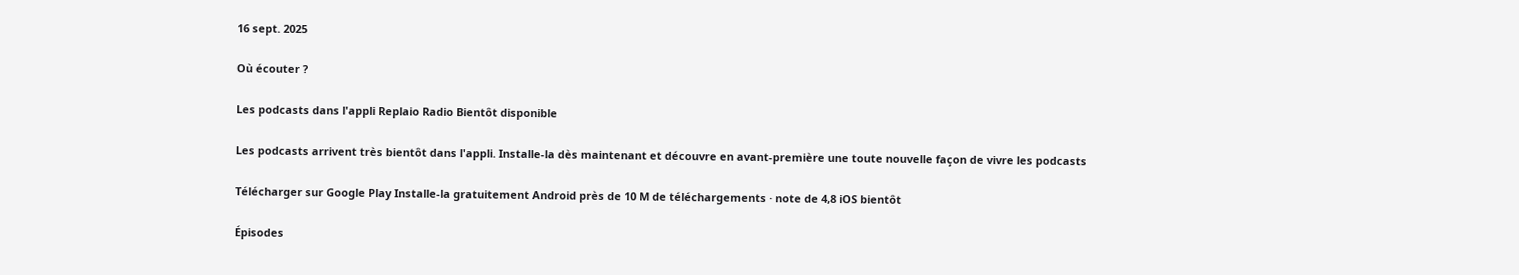16 sept. 2025

Où écouter ?

Les podcasts dans l'appli Replaio Radio Bientôt disponible

Les podcasts arrivent très bientôt dans l'appli. Installe-la dès maintenant et découvre en avant-première une toute nouvelle façon de vivre les podcasts

Télécharger sur Google Play Installe-la gratuitement Android près de 10 M de téléchargements · note de 4,8 iOS bientôt

Épisodes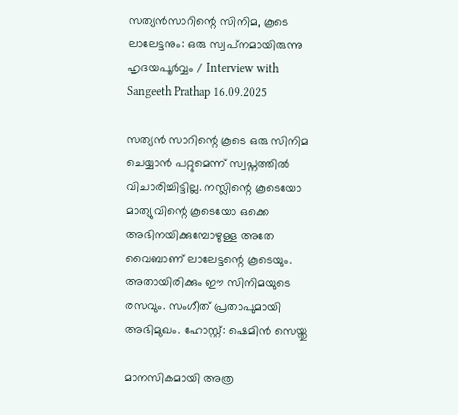സത്യന്‍സാറിന്റെ സിനിമ, കൂടെ ലാലേട്ടനും: ഒരു സ്വപ്‌നമായിരുന്നു ഹൃദയപൂര്‍വ്വം / Interview with Sangeeth Prathap 16.09.2025

സത്യന്‍ സാറിന്റെ കൂടെ ഒരു സിനിമ ചെയ്യാന്‍ പറ്റുമെന്ന് സ്വപ്നത്തില്‍ വിചാരിച്ചിട്ടില്ല. നസ്ലിന്റെ കൂടെയോ മാത്യുവിന്റെ കൂടെയോ ഒക്കെ അഭിനയിക്കുമ്പോഴുള്ള അതേ വൈബാണ് ലാലേട്ടന്റെ കൂടെയും. അതായിരിക്കും ഈ സിനിമയുടെ രസവും. സംഗീത് പ്രതാപുമായി അഭിമുഖം. ഹോസ്റ്റ്: ഷെമിന്‍ സെയ്തു

മാനസികമായി അത്ര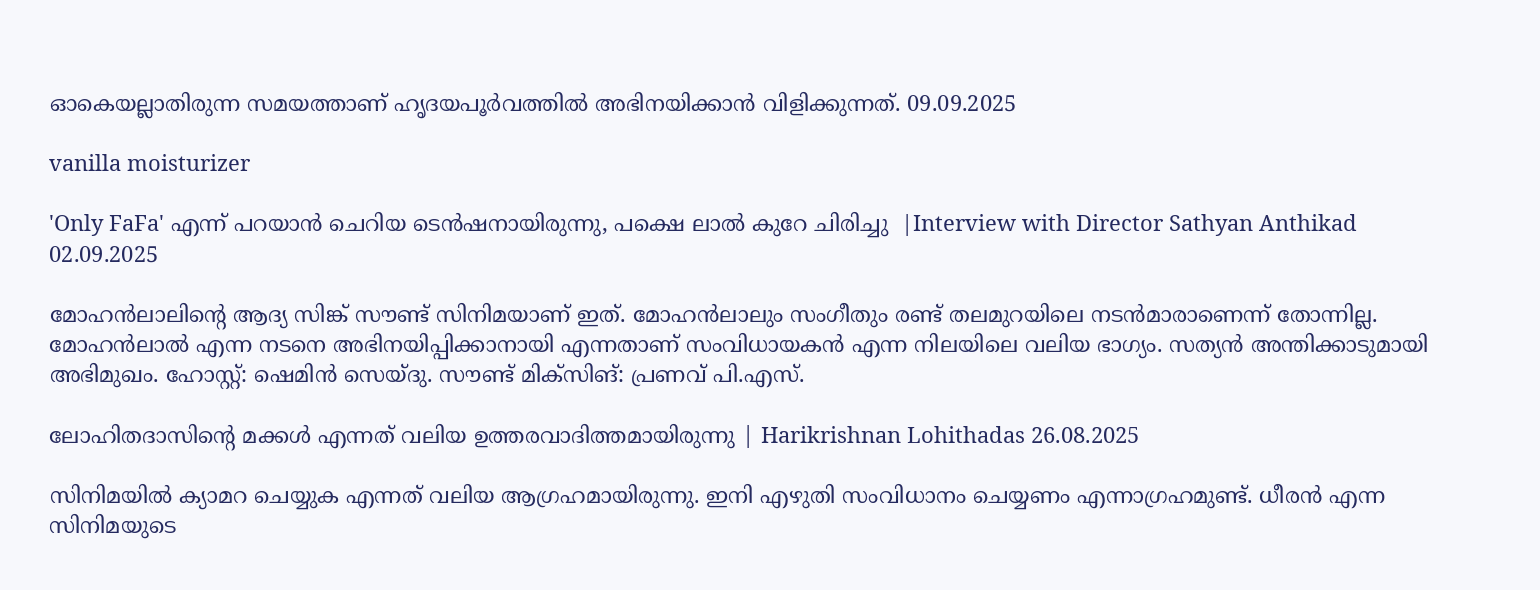ഓകെയല്ലാതിരുന്ന സമയത്താണ് ഹൃദയപൂര്‍വത്തില്‍ അഭിനയിക്കാന്‍ വിളിക്കുന്നത്. 09.09.2025

vanilla moisturizer

'Only FaFa' എന്ന് പറയാന്‍ ചെറിയ ടെന്‍ഷനായിരുന്നു, പക്ഷെ ലാല്‍ കുറേ ചിരിച്ചു  |Interview with Director Sathyan Anthikad 02.09.2025

മോഹന്‍ലാലിന്റെ ആദ്യ സിങ്ക് സൗണ്ട് സിനിമയാണ് ഇത്. മോഹന്‍ലാലും സംഗീതും രണ്ട് തലമുറയിലെ നടന്‍മാരാണെന്ന് തോന്നില്ല. മോഹന്‍ലാല്‍ എന്ന നടനെ അഭിനയിപ്പിക്കാനായി എന്നതാണ് സംവിധായകന്‍ എന്ന നിലയിലെ വലിയ ഭാഗ്യം. സത്യന്‍ അന്തിക്കാടുമായി അഭിമുഖം. ഹോസ്റ്റ്: ഷെമിന്‍ സെയ്ദു. സൗണ്ട് മിക്‌സിങ്: പ്രണവ് പി.എസ്.

ലോഹിതദാസിന്റെ മക്കള്‍ എന്നത് വലിയ ഉത്തരവാദിത്തമായിരുന്നു | Harikrishnan Lohithadas 26.08.2025

സിനിമയില്‍ ക്യാമറ ചെയ്യുക എന്നത് വലിയ ആഗ്രഹമായിരുന്നു. ഇനി എഴുതി സംവിധാനം ചെയ്യണം എന്നാഗ്രഹമുണ്ട്. ധീരന്‍ എന്ന സിനിമയുടെ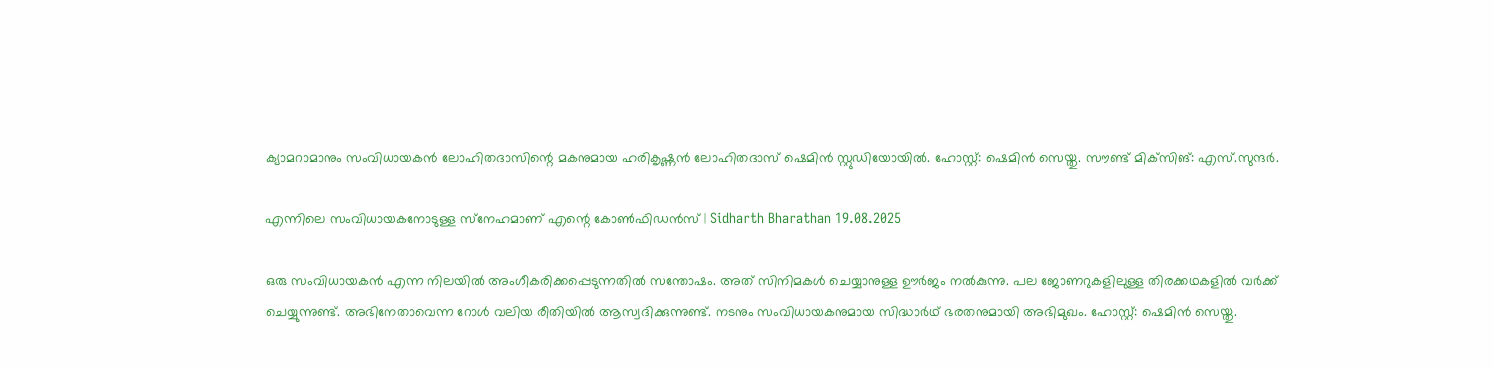ക്യാമറാമാനും സംവിധായകന്‍ ലോഹിതദാസിന്റെ മകനുമായ ഹരികൃഷ്ണന്‍ ലോഹിതദാസ് ഷെമിന്‍ സ്റ്റുഡിയോയില്‍. ഹോസ്റ്റ്: ഷെമിന്‍ സെയ്തു. സൗണ്ട് മിക്‌സിങ്: എസ്.സുന്ദര്‍.

എന്നിലെ സംവിധായകനോടുള്ള സ്‌നേഹമാണ് എന്റെ കോണ്‍ഫിഡന്‍സ് | Sidharth Bharathan 19.08.2025

ഒരു സംവിധായകന്‍ എന്ന നിലയില്‍ അംഗീകരിക്കപ്പെടുന്നതില്‍ സന്തോഷം. അത് സിനിമകള്‍ ചെയ്യാനുള്ള ഊര്‍ജം നല്‍കുന്നു. പല ജോണറുകളിലുള്ള തിരക്കഥകളില്‍ വര്‍ക്ക് ചെയ്യുന്നുണ്ട്. അഭിനേതാവെന്ന റോള്‍ വലിയ രീതിയില്‍ ആസ്വദിക്കുന്നുണ്ട്. നടനും സംവിധായകനുമായ സിദ്ധാര്‍ഥ് ഭരതനുമായി അഭിമുഖം. ഹോസ്റ്റ്: ഷെമിന്‍ സെയ്തു.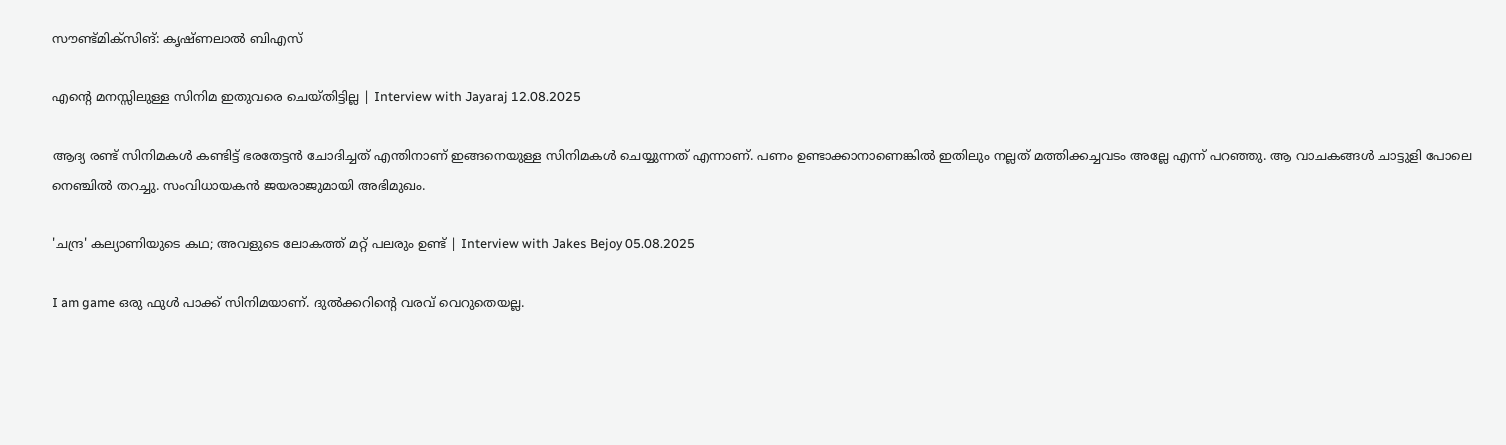സൗണ്ട്മിക്‌സിങ്: കൃഷ്ണലാല്‍ ബിഎസ്

എന്റെ മനസ്സിലുള്ള സിനിമ ഇതുവരെ ചെയ്തിട്ടില്ല | Interview with Jayaraj 12.08.2025

ആദ്യ രണ്ട് സിനിമകള്‍ കണ്ടിട്ട് ഭരതേട്ടന്‍ ചോദിച്ചത് എന്തിനാണ് ഇങ്ങനെയുള്ള സിനിമകള്‍ ചെയ്യുന്നത് എന്നാണ്. പണം ഉണ്ടാക്കാനാണെങ്കില്‍ ഇതിലും നല്ലത് മത്തിക്കച്ചവടം അല്ലേ എന്ന് പറഞ്ഞു. ആ വാചകങ്ങള്‍ ചാട്ടുളി പോലെ നെഞ്ചില്‍ തറച്ചു. സംവിധായകന്‍ ജയരാജുമായി അഭിമുഖം.

'ചന്ദ്ര' കല്യാണിയുടെ കഥ; അവളുടെ ലോകത്ത് മറ്റ് പലരും ഉണ്ട് | Interview with Jakes Bejoy 05.08.2025

I am game ഒരു ഫുള്‍ പാക്ക് സിനിമയാണ്. ദുല്‍ക്കറിന്റെ വരവ് വെറുതെയല്ല.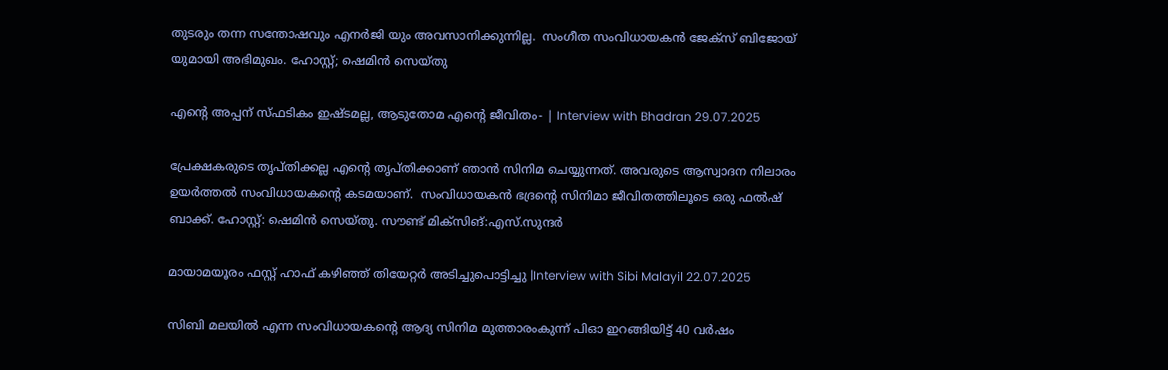തുടരും തന്ന സന്തോഷവും എനര്‍ജി യും അവസാനിക്കുന്നില്ല.  സംഗീത സംവിധായകന്‍ ജേക്‌സ് ബിജോയ് യുമായി അഭിമുഖം. ഹോസ്റ്റ്; ഷെമിന്‍ സെയ്തു

എന്റെ അപ്പന് സ്ഫടികം ഇഷ്ടമല്ല, ആടുതോമ എന്റെ ജീവിതം- | Interview with Bhadran 29.07.2025

പ്രേക്ഷകരുടെ തൃപ്തിക്കല്ല എന്റെ തൃപ്തിക്കാണ് ഞാന്‍ സിനിമ ചെയ്യുന്നത്. അവരുടെ ആസ്വാദന നിലാരം ഉയര്‍ത്തല്‍ സംവിധായകന്റെ കടമയാണ്.  സംവിധായകന്‍ ഭദ്രന്റെ സിനിമാ ജീവിതത്തിലൂടെ ഒരു ഫല്‍ഷ് ബാക്ക്. ഹോസ്റ്റ്: ഷെമിന്‍ സെയ്തു. സൗണ്ട് മിക്‌സിങ്:എസ്.സുന്ദര്‍

മായാമയൂരം ഫസ്റ്റ് ഹാഫ് കഴിഞ്ഞ് തിയേറ്റര്‍ അടിച്ചുപൊട്ടിച്ചു |Interview with Sibi Malayil 22.07.2025

സിബി മലയില്‍ എന്ന സംവിധായകന്റെ ആദ്യ സിനിമ മുത്താരംകുന്ന് പിഓ ഇറങ്ങിയിട്ട് 40 വര്‍ഷം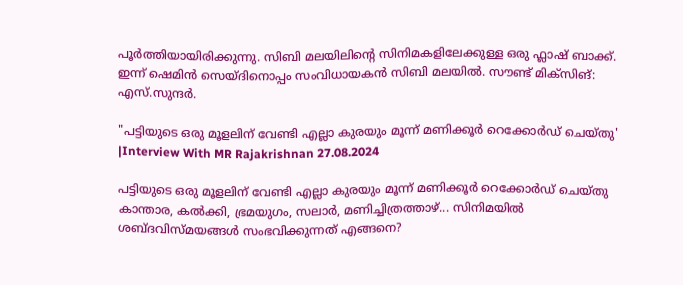പൂര്‍ത്തിയായിരിക്കുന്നു. സിബി മലയിലിന്റെ സിനിമകളിലേക്കുള്ള ഒരു ഫ്ലാഷ് ബാക്ക്. ഇന്ന് ഷെമിന്‍ സെയ്ദിനൊപ്പം സംവിധായകന്‍ സിബി മലയില്‍. സൗണ്ട് മിക്‌സിങ്: എസ്.സുന്ദര്‍.

"പട്ടിയുടെ ഒരു മൂളലിന് വേണ്ടി എല്ലാ കുരയും മൂന്ന് മണിക്കൂര്‍ റെക്കോര്‍ഡ് ചെയ്തു' |Interview With MR Rajakrishnan 27.08.2024

പട്ടിയുടെ ഒരു മൂളലിന് വേണ്ടി എല്ലാ കുരയും മൂന്ന് മണിക്കൂര്‍ റെക്കോര്‍ഡ് ചെയ്തു കാന്താര, കല്‍ക്കി, ഭ്രമയുഗം, സലാര്‍, മണിച്ചിത്രത്താഴ്... സിനിമയില്‍ ശബ്ദവിസ്മയങ്ങള്‍ സംഭവിക്കുന്നത് എങ്ങനെ?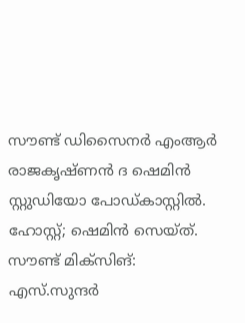സൗണ്ട് ഡിസൈനര്‍ എംആര്‍ രാജകൃഷ്ണന്‍ ദ ഷെമിന്‍ സ്റ്റുഡിയോ പോഡ്കാസ്റ്റില്‍. ഹോസ്റ്റ്; ഷെമിന്‍ സെയ്ത്. സൗണ്ട് മിക്‌സിങ്: എസ്.സുന്ദര്‍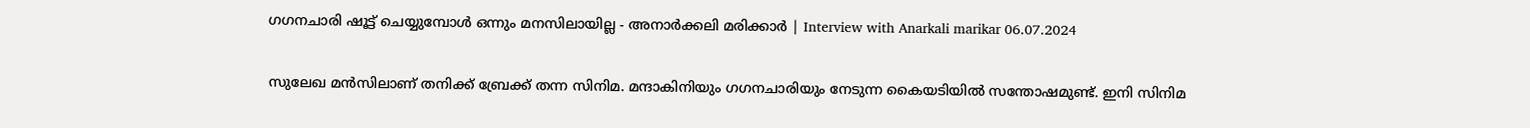ഗഗനചാരി ഷൂട്ട് ചെയ്യുമ്പോള്‍ ഒന്നും മനസിലായില്ല - അനാര്‍ക്കലി മരിക്കാര്‍ | Interview with Anarkali marikar 06.07.2024

സുലേഖ മന്‍സിലാണ് തനിക്ക് ബ്രേക്ക് തന്ന സിനിമ. മന്ദാകിനിയും ഗഗനചാരിയും നേടുന്ന കൈയടിയില്‍ സന്തോഷമുണ്ട്. ഇനി സിനിമ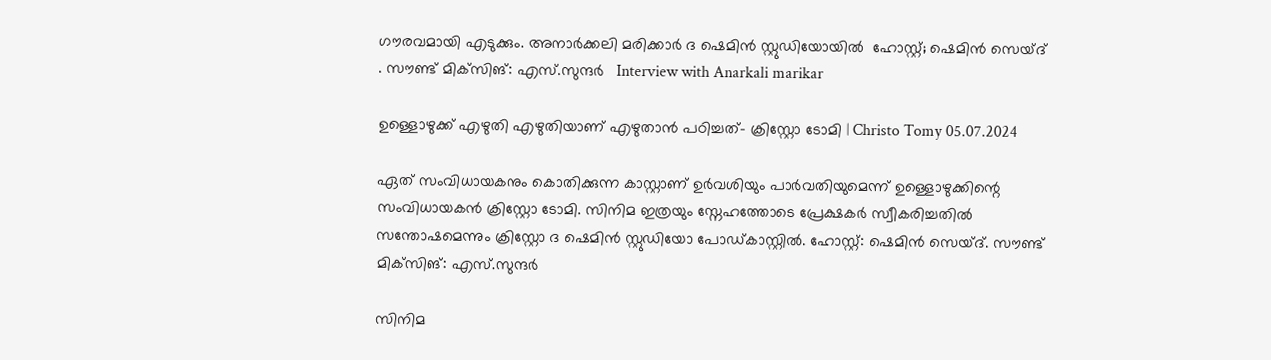ഗൗരവമായി എടുക്കും. അനാര്‍ക്കലി മരിക്കാര്‍ ദ ഷെമിന്‍ സ്റ്റുഡിയോയില്‍  ഹോസ്റ്റ്; ഷെമിന്‍ സെയ്ദ് . സൗണ്ട് മിക്‌സിങ്: എസ്.സുന്ദര്‍   Interview with Anarkali marikar

ഉള്ളൊഴുക്ക് എഴുതി എഴുതിയാണ് എഴുതാന്‍ പഠിച്ചത്- ക്രിസ്റ്റോ ടോമി | Christo Tomy 05.07.2024

ഏത് സംവിധായകനും കൊതിക്കുന്ന കാസ്റ്റാണ് ഉര്‍വശിയും പാര്‍വതിയുമെന്ന് ഉള്ളൊഴുക്കിന്റെ സംവിധായകന്‍ ക്രിസ്റ്റോ ടോമി. സിനിമ ഇത്രയും സ്നേഹത്തോടെ പ്രേക്ഷകര്‍ സ്വീകരിച്ചതില്‍ സന്തോഷമെന്നും ക്രിസ്റ്റോ ദ ഷെമിന്‍ സ്റ്റുഡിയോ പോഡ്കാസ്റ്റില്‍. ഹോസ്റ്റ്: ഷെമിന്‍ സെയ്ദ്. സൗണ്ട് മിക്‌സിങ്: എസ്.സുന്ദര്‍

സിനിമ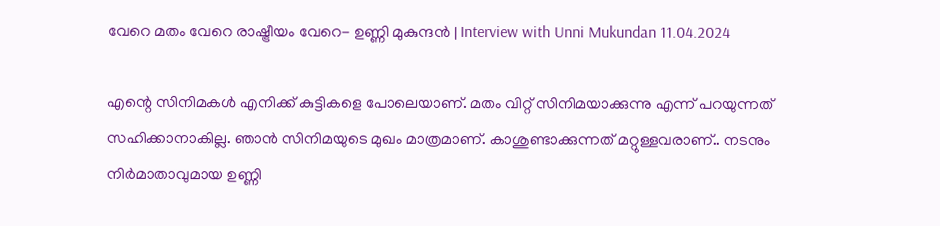വേറെ മതം വേറെ രാഷ്ട്രീയം വേറെ- ഉണ്ണി മുകുന്ദന്‍ | Interview with Unni Mukundan 11.04.2024

എന്റെ സിനിമകള്‍ എനിക്ക് കുട്ടികളെ പോലെയാണ്. മതം വിറ്റ് സിനിമയാക്കുന്നു എന്ന് പറയുന്നത് സഹിക്കാനാകില്ല. ഞാന്‍ സിനിമയുടെ മുഖം മാത്രമാണ്. കാശുണ്ടാക്കുന്നത് മറ്റുള്ളവരാണ്.. നടനും നിര്‍മാതാവുമായ ഉണ്ണി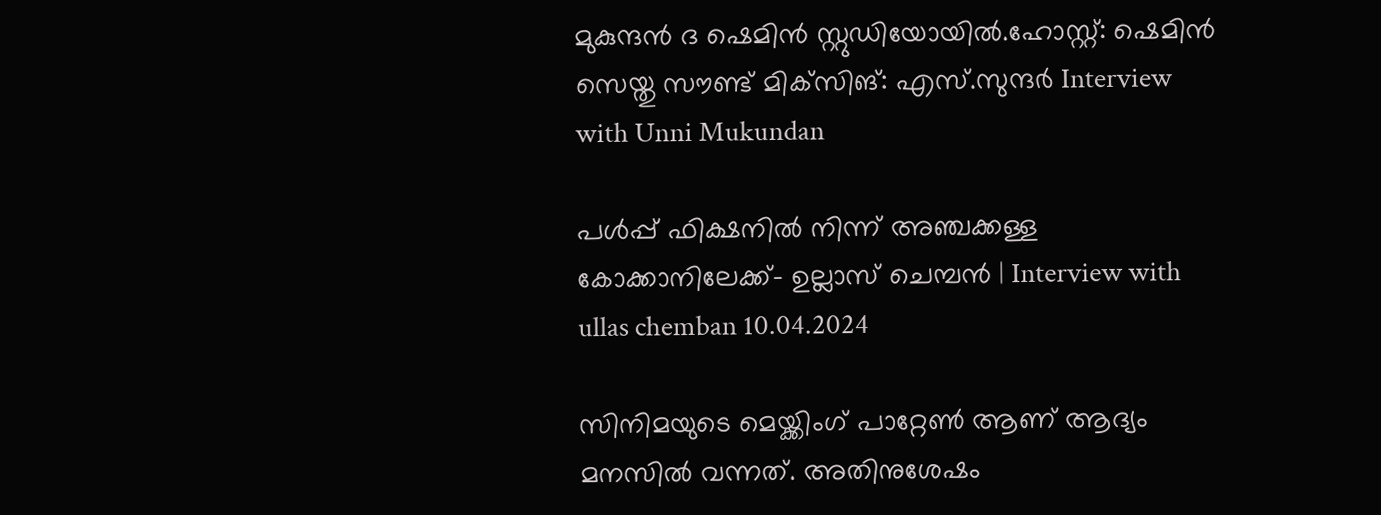മുകുന്ദന്‍ ദ ഷെമിന്‍ സ്റ്റുഡിയോയില്‍.ഹോസ്റ്റ്: ഷെമിന്‍ സെയ്തു സൗണ്ട് മിക്‌സിങ്: എസ്.സുന്ദര്‍ Interview with Unni Mukundan

പള്‍പ്പ് ഫിക്ഷനില്‍ നിന്ന് അഞ്ചക്കള്ള കോക്കാനിലേക്ക്- ഉല്ലാസ് ചെമ്പന്‍ | Interview with ullas chemban 10.04.2024

സിനിമയുടെ മെയ്ക്കിംഗ് പാറ്റേണ്‍ ആണ് ആദ്യം മനസില്‍ വന്നത്. അതിനുശേഷം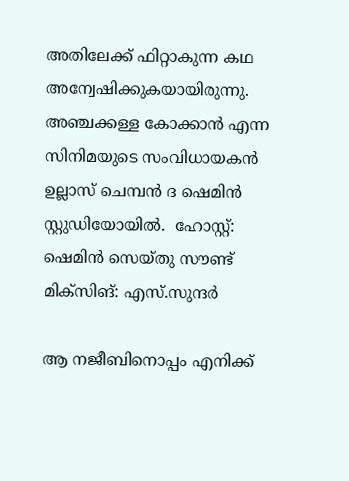അതിലേക്ക് ഫിറ്റാകുന്ന കഥ അന്വേഷിക്കുകയായിരുന്നു. അഞ്ചക്കള്ള കോക്കാന്‍ എന്ന സിനിമയുടെ സംവിധായകന്‍ ഉല്ലാസ് ചെമ്പന്‍ ദ ഷെമിന്‍ സ്റ്റുഡിയോയില്‍.  ഹോസ്റ്റ്: ഷെമിന്‍ സെയ്തു സൗണ്ട് മിക്സിങ്: എസ്.സുന്ദര്‍

ആ നജീബിനൊപ്പം എനിക്ക്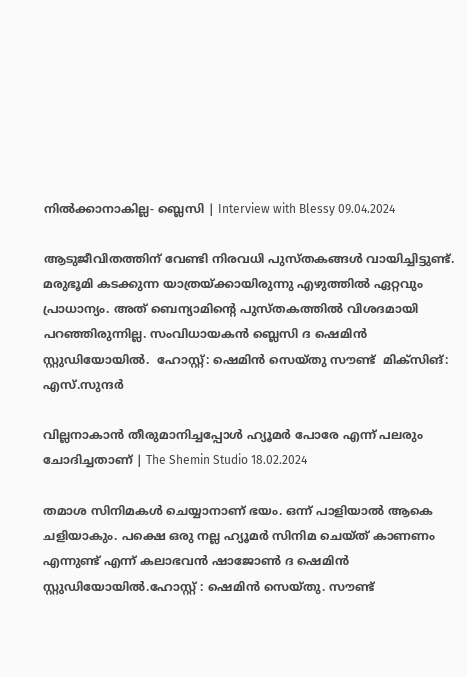നില്‍ക്കാനാകില്ല- ബ്ലെസി | Interview with Blessy 09.04.2024

ആടുജീവിതത്തിന് വേണ്ടി നിരവധി പുസ്തകങ്ങള്‍ വായിച്ചിട്ടുണ്ട്. മരുഭൂമി കടക്കുന്ന യാത്രയ്ക്കായിരുന്നു എഴുത്തില്‍ ഏറ്റവും പ്രാധാന്യം. അത് ബെന്യാമിന്റെ പുസ്തകത്തില്‍ വിശദമായി പറഞ്ഞിരുന്നില്ല. സംവിധായകന്‍ ബ്ലെസി ദ ഷെമിന്‍ സ്റ്റുഡിയോയില്‍.  ഹോസ്റ്റ്: ഷെമിന്‍ സെയ്തു സൗണ്ട്  മിക്‌സിങ്: എസ്.സുന്ദര്‍

വില്ലനാകാന്‍ തീരുമാനിച്ചപ്പോള്‍ ഹ്യൂമര്‍ പോരേ എന്ന് പലരും ചോദിച്ചതാണ് | The Shemin Studio 18.02.2024

തമാശ സിനിമകള്‍ ചെയ്യാനാണ് ഭയം. ഒന്ന് പാളിയാല്‍ ആകെ ചളിയാകും. പക്ഷെ ഒരു നല്ല ഹ്യൂമര്‍ സിനിമ ചെയ്ത് കാണണം എന്നുണ്ട് എന്ന് കലാഭവന്‍ ഷാജോണ്‍ ദ ഷെമിന്‍ സ്റ്റുഡിയോയില്‍.ഹോസ്റ്റ് : ഷെമിന്‍ സെയ്തു. സൗണ്ട്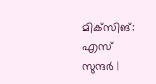മിക്‌സിങ്: എസ് സുന്ദര്‍ |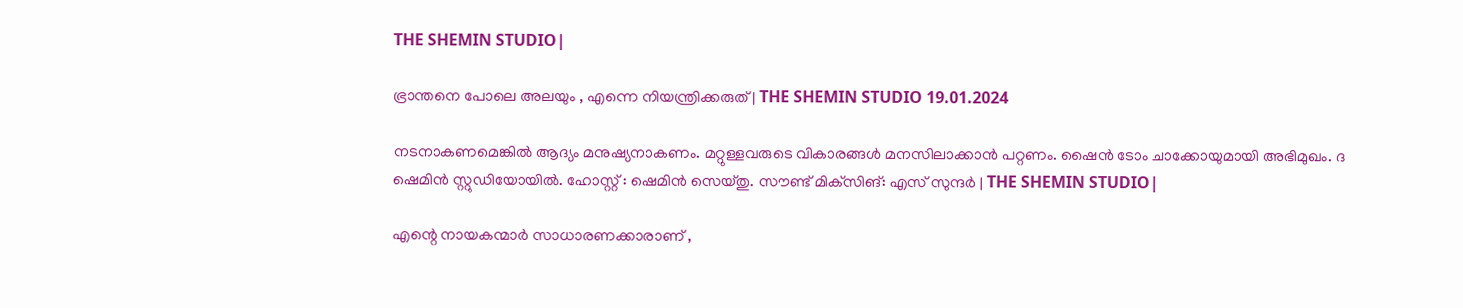THE SHEMIN STUDIO|

ഭ്രാന്തനെ പോലെ അലയും , എന്നെ നിയന്ത്രിക്കരുത്| THE SHEMIN STUDIO 19.01.2024

നടനാകണമെങ്കില്‍ ആദ്യം മനുഷ്യനാകണം. മറ്റുള്ളവരുടെ വികാരങ്ങള്‍ മനസിലാക്കാന്‍ പറ്റണം. ഷൈന്‍ ടോം ചാക്കോയുമായി അഭിമുഖം. ദ ഷെമിന്‍ സ്റ്റുഡിയോയില്‍. ഹോസ്റ്റ് : ഷെമിന്‍ സെയ്തു. സൗണ്ട് മിക്‌സിങ്: എസ് സുന്ദര്‍ | THE SHEMIN STUDIO|

എന്റെ നായകന്മാർ സാധാരണക്കാരാണ് ,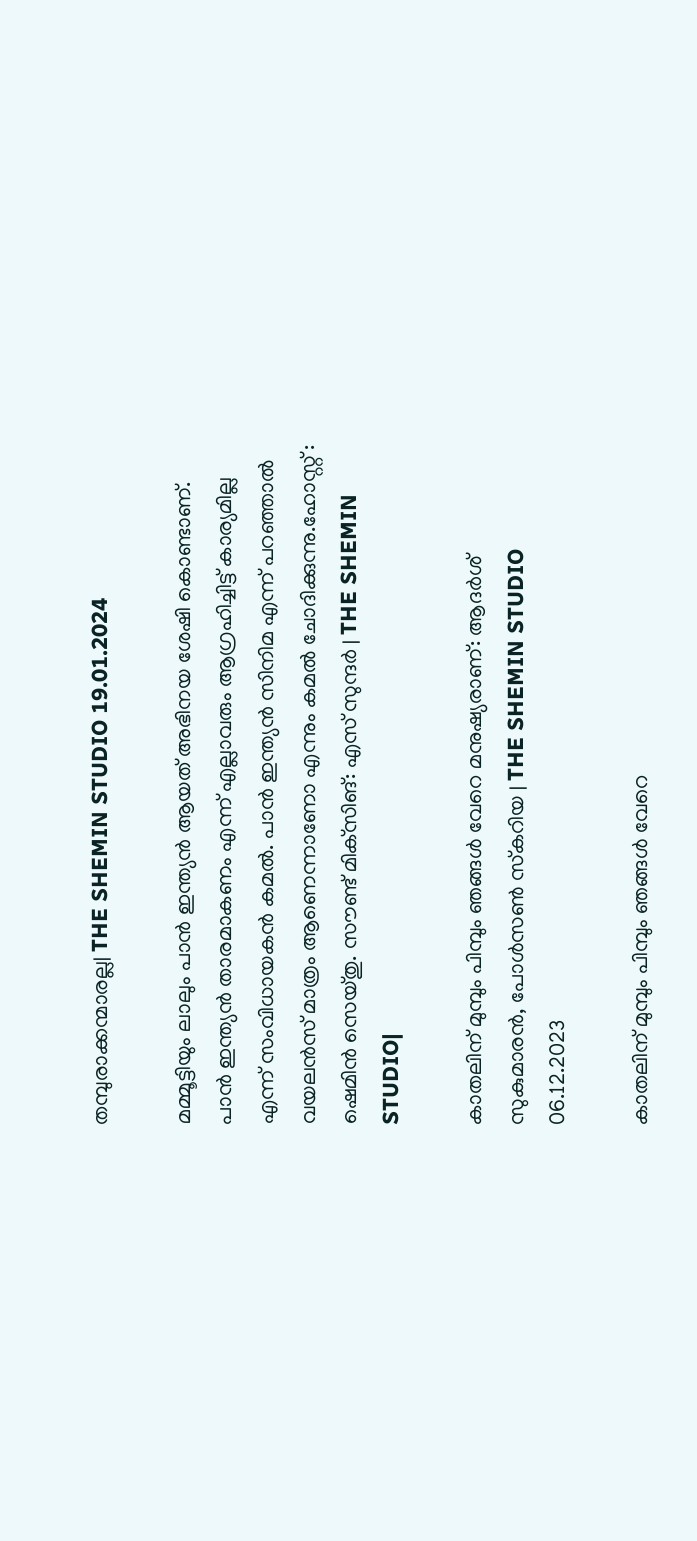തമ്പുരാക്കന്മാരല്ല| THE SHEMIN STUDIO 19.01.2024

മമ്മൂട്ടിയും ലാലും പാന്‍ ഇന്ത്യന്‍ ആയത് അഭിനയ ശേഷി കൊണ്ടാണ്. പാന്‍ ഇന്ത്യന്‍ താരമാകണം എന്ന് എല്ലാവരും ആഗ്രഹിച്ചിട്ട് കാര്യമില്ല എന്ന് സംവിധായകന്‍ കമല്‍. പാൻ ഇന്ത്യൻ സിനിമ എന്ന് പറഞ്ഞാൽ വയലൻസ് മാത്രം ആണെന്നാണോ എന്നും കമൽ ചോദിക്കുന്നു.ഹോസ്റ്റ് : ഷെമിന്‍ സെയ്തു. സൗണ്ട് മിക്‌സിങ്: എസ് സുന്ദര്‍ | THE SHEMIN STUDIO|

കാതലിന് മുമ്പും പിമ്പും ഞങ്ങള്‍ വേറെ മനുഷ്യരാണ്: ആദര്‍ശ് സുകുമാരന്‍, പോള്‍സണ്‍ സ്‌കറിയ | THE SHEMIN STUDIO 06.12.2023

കാതലിന് മുമ്പും പിമ്പും ഞങ്ങള്‍ വേറെ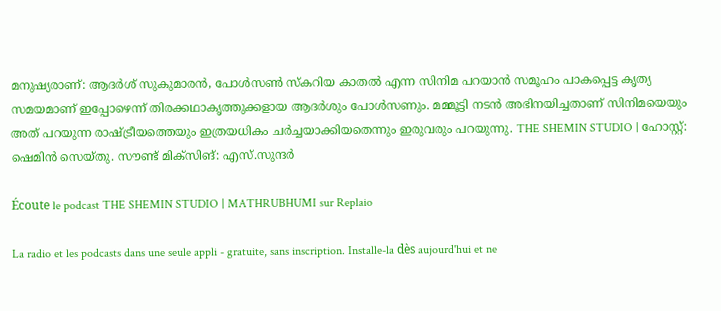മനുഷ്യരാണ്: ആദര്‍ശ് സുകുമാരന്‍, പോള്‍സണ്‍ സ്‌കറിയ കാതല്‍ എന്ന സിനിമ പറയാന്‍ സമൂഹം പാകപ്പെട്ട കൃത്യ സമയമാണ് ഇപ്പോഴെന്ന് തിരക്കഥാകൃത്തുക്കളായ ആദര്‍ശും പോള്‍സണും. മമ്മൂട്ടി നടന്‍ അഭിനയിച്ചതാണ് സിനിമയെയും അത് പറയുന്ന രാഷ്ട്രീയത്തെയും ഇത്രയധികം ചര്‍ച്ചയാക്കിയതെന്നും ഇരുവരും പറയുന്നു. THE SHEMIN STUDIO | ഹോസ്റ്റ്: ഷെമിന്‍ സെയ്തു. സൗണ്ട് മിക്‌സിങ്: എസ്.സുന്ദര്‍

Écoute le podcast THE SHEMIN STUDIO | MATHRUBHUMI sur Replaio

La radio et les podcasts dans une seule appli - gratuite, sans inscription. Installe-la dès aujourd'hui et ne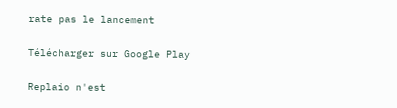rate pas le lancement

Télécharger sur Google Play

Replaio n'est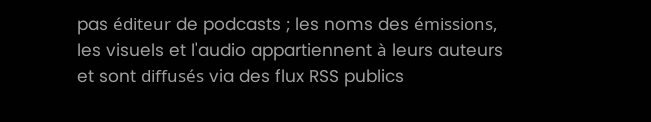pas éditeur de podcasts ; les noms des émissions, les visuels et l'audio appartiennent à leurs auteurs et sont diffusés via des flux RSS publics